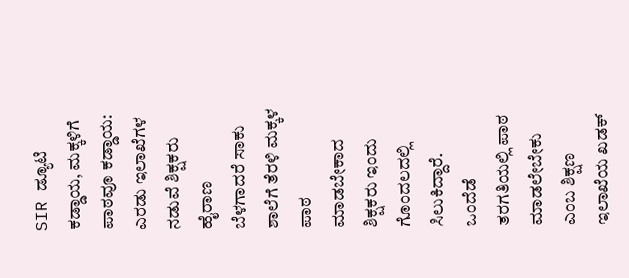SIR ಡ್ಯೂಟಿ ಕಡ್ಡಾಯ, ಮಕ್ಕಳಿಗೆ ಪಾಠವೂ ಕಡ್ಡಾಯ: ಎರಡು ಇಲಾಖೆಗಳ ನಡುವೆ ಶಿಕ್ಷಕರು ಹೈರಾಣ
ಬೆಳಗಾದರೆ ಸಾಕು ಶಾಲೆಗೆ ತೆರಳಿ ಮಕ್ಕಳ ಪಾಠ ಮಾಡಬೇಕಾದ ಶಿಕ್ಷಕರು ಇಂದು ಗೊಂದಲದಲ್ಲಿ ಸಿಲುಕಿದ್ದಾರೆ. ಒಂದೆಡೆ ತರಗತಿಯಲ್ಲಿ ಪಾಠ ಮಾಡಲೇಬೇಕು ಎಂಬ ಶಿಕ್ಷಣ ಇಲಾಖೆಯ ಖಡಕ್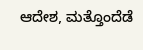ಆದೇಶ, ಮತ್ತೊಂದೆಡೆ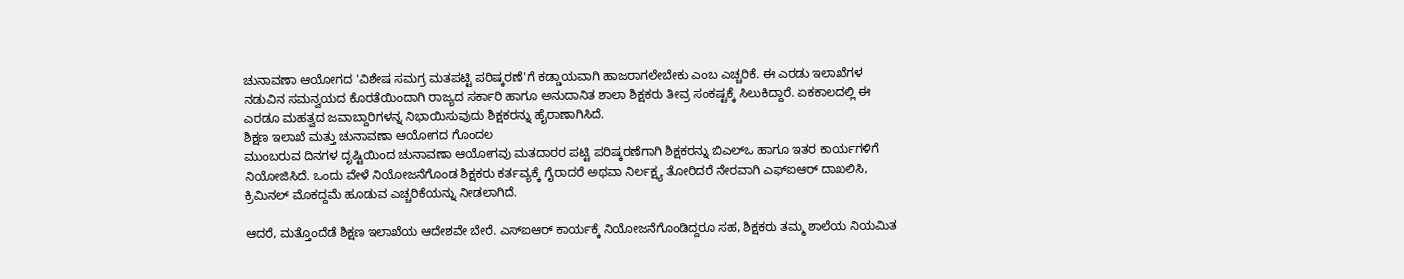ಚುನಾವಣಾ ಆಯೋಗದ 'ವಿಶೇಷ ಸಮಗ್ರ ಮತಪಟ್ಟಿ ಪರಿಷ್ಕರಣೆ'ಗೆ ಕಡ್ಡಾಯವಾಗಿ ಹಾಜರಾಗಲೇಬೇಕು ಎಂಬ ಎಚ್ಚರಿಕೆ. ಈ ಎರಡು ಇಲಾಖೆಗಳ ನಡುವಿನ ಸಮನ್ವಯದ ಕೊರತೆಯಿಂದಾಗಿ ರಾಜ್ಯದ ಸರ್ಕಾರಿ ಹಾಗೂ ಅನುದಾನಿತ ಶಾಲಾ ಶಿಕ್ಷಕರು ತೀವ್ರ ಸಂಕಷ್ಟಕ್ಕೆ ಸಿಲುಕಿದ್ದಾರೆ. ಏಕಕಾಲದಲ್ಲಿ ಈ ಎರಡೂ ಮಹತ್ವದ ಜವಾಬ್ದಾರಿಗಳನ್ನ ನಿಭಾಯಿಸುವುದು ಶಿಕ್ಷಕರನ್ನು ಹೈರಾಣಾಗಿಸಿದೆ.
ಶಿಕ್ಷಣ ಇಲಾಖೆ ಮತ್ತು ಚುನಾವಣಾ ಆಯೋಗದ ಗೊಂದಲ
ಮುಂಬರುವ ದಿನಗಳ ದೃಷ್ಟಿಯಿಂದ ಚುನಾವಣಾ ಆಯೋಗವು ಮತದಾರರ ಪಟ್ಟಿ ಪರಿಷ್ಕರಣೆಗಾಗಿ ಶಿಕ್ಷಕರನ್ನು ಬಿಎಲ್ಒ ಹಾಗೂ ಇತರ ಕಾರ್ಯಗಳಿಗೆ ನಿಯೋಜಿಸಿದೆ. ಒಂದು ವೇಳೆ ನಿಯೋಜನೆಗೊಂಡ ಶಿಕ್ಷಕರು ಕರ್ತವ್ಯಕ್ಕೆ ಗೈರಾದರೆ ಅಥವಾ ನಿರ್ಲಕ್ಷ್ಯ ತೋರಿದರೆ ನೇರವಾಗಿ ಎಫ್ಐಆರ್ ದಾಖಲಿಸಿ, ಕ್ರಿಮಿನಲ್ ಮೊಕದ್ದಮೆ ಹೂಡುವ ಎಚ್ಚರಿಕೆಯನ್ನು ನೀಡಲಾಗಿದೆ.

ಆದರೆ, ಮತ್ತೊಂದೆಡೆ ಶಿಕ್ಷಣ ಇಲಾಖೆಯ ಆದೇಶವೇ ಬೇರೆ. ಎಸ್ಐಆರ್ ಕಾರ್ಯಕ್ಕೆ ನಿಯೋಜನೆಗೊಂಡಿದ್ದರೂ ಸಹ, ಶಿಕ್ಷಕರು ತಮ್ಮ ಶಾಲೆಯ ನಿಯಮಿತ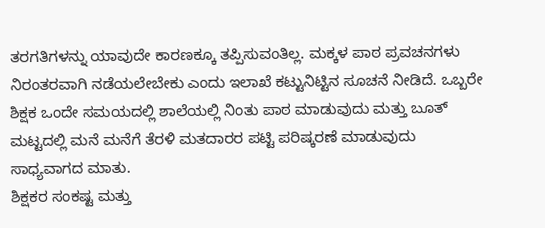ತರಗತಿಗಳನ್ನು ಯಾವುದೇ ಕಾರಣಕ್ಕೂ ತಪ್ಪಿಸುವಂತಿಲ್ಲ. ಮಕ್ಕಳ ಪಾಠ ಪ್ರವಚನಗಳು ನಿರಂತರವಾಗಿ ನಡೆಯಲೇಬೇಕು ಎಂದು ಇಲಾಖೆ ಕಟ್ಟುನಿಟ್ಟಿನ ಸೂಚನೆ ನೀಡಿದೆ. ಒಬ್ಬರೇ ಶಿಕ್ಷಕ ಒಂದೇ ಸಮಯದಲ್ಲಿ ಶಾಲೆಯಲ್ಲಿ ನಿಂತು ಪಾಠ ಮಾಡುವುದು ಮತ್ತು ಬೂತ್ ಮಟ್ಟದಲ್ಲಿ ಮನೆ ಮನೆಗೆ ತೆರಳಿ ಮತದಾರರ ಪಟ್ಟಿ ಪರಿಷ್ಕರಣೆ ಮಾಡುವುದು ಸಾಧ್ಯವಾಗದ ಮಾತು.
ಶಿಕ್ಷಕರ ಸಂಕಷ್ಟ ಮತ್ತು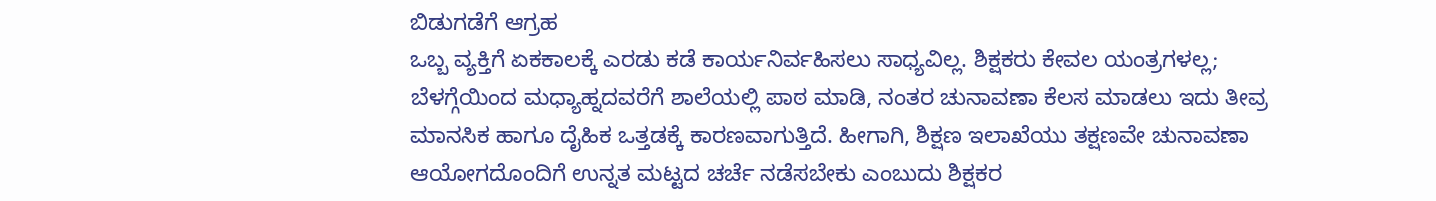ಬಿಡುಗಡೆಗೆ ಆಗ್ರಹ
ಒಬ್ಬ ವ್ಯಕ್ತಿಗೆ ಏಕಕಾಲಕ್ಕೆ ಎರಡು ಕಡೆ ಕಾರ್ಯನಿರ್ವಹಿಸಲು ಸಾಧ್ಯವಿಲ್ಲ. ಶಿಕ್ಷಕರು ಕೇವಲ ಯಂತ್ರಗಳಲ್ಲ; ಬೆಳಗ್ಗೆಯಿಂದ ಮಧ್ಯಾಹ್ನದವರೆಗೆ ಶಾಲೆಯಲ್ಲಿ ಪಾಠ ಮಾಡಿ, ನಂತರ ಚುನಾವಣಾ ಕೆಲಸ ಮಾಡಲು ಇದು ತೀವ್ರ ಮಾನಸಿಕ ಹಾಗೂ ದೈಹಿಕ ಒತ್ತಡಕ್ಕೆ ಕಾರಣವಾಗುತ್ತಿದೆ. ಹೀಗಾಗಿ, ಶಿಕ್ಷಣ ಇಲಾಖೆಯು ತಕ್ಷಣವೇ ಚುನಾವಣಾ ಆಯೋಗದೊಂದಿಗೆ ಉನ್ನತ ಮಟ್ಟದ ಚರ್ಚೆ ನಡೆಸಬೇಕು ಎಂಬುದು ಶಿಕ್ಷಕರ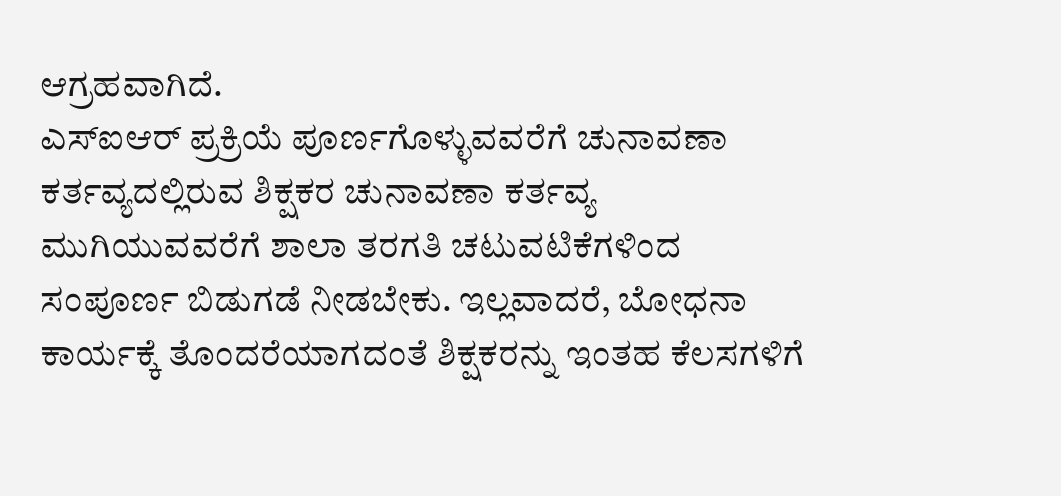ಆಗ್ರಹವಾಗಿದೆ.
ಎಸ್ಐಆರ್ ಪ್ರಕ್ರಿಯೆ ಪೂರ್ಣಗೊಳ್ಳುವವರೆಗೆ ಚುನಾವಣಾ ಕರ್ತವ್ಯದಲ್ಲಿರುವ ಶಿಕ್ಷಕರ ಚುನಾವಣಾ ಕರ್ತವ್ಯ ಮುಗಿಯುವವರೆಗೆ ಶಾಲಾ ತರಗತಿ ಚಟುವಟಿಕೆಗಳಿಂದ ಸಂಪೂರ್ಣ ಬಿಡುಗಡೆ ನೀಡಬೇಕು. ಇಲ್ಲವಾದರೆ, ಬೋಧನಾ ಕಾರ್ಯಕ್ಕೆ ತೊಂದರೆಯಾಗದಂತೆ ಶಿಕ್ಷಕರನ್ನು ಇಂತಹ ಕೆಲಸಗಳಿಗೆ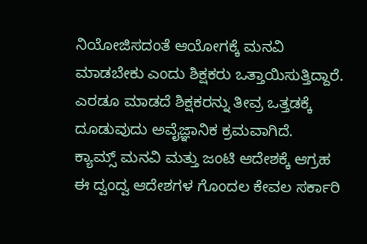ನಿಯೋಜಿಸದಂತೆ ಆಯೋಗಕ್ಕೆ ಮನವಿ ಮಾಡಬೇಕು ಎಂದು ಶಿಕ್ಷಕರು ಒತ್ತಾಯಿಸುತ್ತಿದ್ದಾರೆ. ಎರಡೂ ಮಾಡದೆ ಶಿಕ್ಷಕರನ್ನು ತೀವ್ರ ಒತ್ತಡಕ್ಕೆ ದೂಡುವುದು ಅವೈಜ್ಞಾನಿಕ ಕ್ರಮವಾಗಿದೆ.
ಕ್ಯಾಮ್ಸ್ ಮನವಿ ಮತ್ತು ಜಂಟಿ ಆದೇಶಕ್ಕೆ ಆಗ್ರಹ
ಈ ದ್ವಂದ್ವ ಆದೇಶಗಳ ಗೊಂದಲ ಕೇವಲ ಸರ್ಕಾರಿ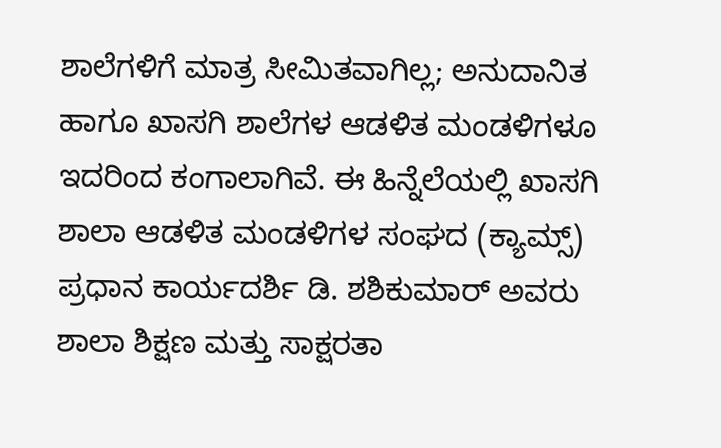ಶಾಲೆಗಳಿಗೆ ಮಾತ್ರ ಸೀಮಿತವಾಗಿಲ್ಲ; ಅನುದಾನಿತ ಹಾಗೂ ಖಾಸಗಿ ಶಾಲೆಗಳ ಆಡಳಿತ ಮಂಡಳಿಗಳೂ ಇದರಿಂದ ಕಂಗಾಲಾಗಿವೆ. ಈ ಹಿನ್ನೆಲೆಯಲ್ಲಿ ಖಾಸಗಿ ಶಾಲಾ ಆಡಳಿತ ಮಂಡಳಿಗಳ ಸಂಘದ (ಕ್ಯಾಮ್ಸ್) ಪ್ರಧಾನ ಕಾರ್ಯದರ್ಶಿ ಡಿ. ಶಶಿಕುಮಾರ್ ಅವರು ಶಾಲಾ ಶಿಕ್ಷಣ ಮತ್ತು ಸಾಕ್ಷರತಾ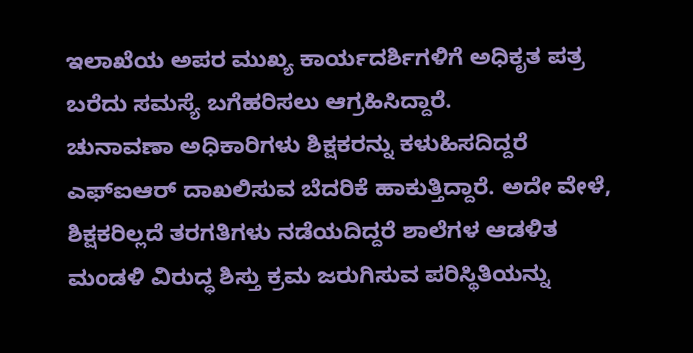ಇಲಾಖೆಯ ಅಪರ ಮುಖ್ಯ ಕಾರ್ಯದರ್ಶಿಗಳಿಗೆ ಅಧಿಕೃತ ಪತ್ರ ಬರೆದು ಸಮಸ್ಯೆ ಬಗೆಹರಿಸಲು ಆಗ್ರಹಿಸಿದ್ದಾರೆ.
ಚುನಾವಣಾ ಅಧಿಕಾರಿಗಳು ಶಿಕ್ಷಕರನ್ನು ಕಳುಹಿಸದಿದ್ದರೆ ಎಫ್ಐಆರ್ ದಾಖಲಿಸುವ ಬೆದರಿಕೆ ಹಾಕುತ್ತಿದ್ದಾರೆ. ಅದೇ ವೇಳೆ, ಶಿಕ್ಷಕರಿಲ್ಲದೆ ತರಗತಿಗಳು ನಡೆಯದಿದ್ದರೆ ಶಾಲೆಗಳ ಆಡಳಿತ ಮಂಡಳಿ ವಿರುದ್ಧ ಶಿಸ್ತು ಕ್ರಮ ಜರುಗಿಸುವ ಪರಿಸ್ಥಿತಿಯನ್ನು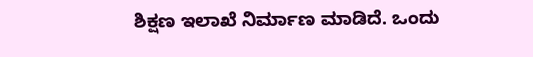ಶಿಕ್ಷಣ ಇಲಾಖೆ ನಿರ್ಮಾಣ ಮಾಡಿದೆ. ಒಂದು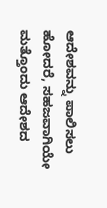ಆದೇಶವನ್ನು ಪಾಲಿಸಲು ಹೋದರೆ, ಸಹಜವಾಗಿಯೇ ಮತ್ತೊಂದು ಆದೇಶದ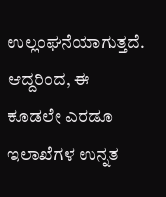ಉಲ್ಲಂಘನೆಯಾಗುತ್ತದೆ.
ಆದ್ದರಿಂದ, ಈ ಕೂಡಲೇ ಎರಡೂ ಇಲಾಖೆಗಳ ಉನ್ನತ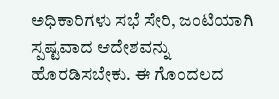ಅಧಿಕಾರಿಗಳು ಸಭೆ ಸೇರಿ, ಜಂಟಿಯಾಗಿ ಸ್ಪಷ್ಟವಾದ ಆದೇಶವನ್ನು ಹೊರಡಿಸಬೇಕು. ಈ ಗೊಂದಲದ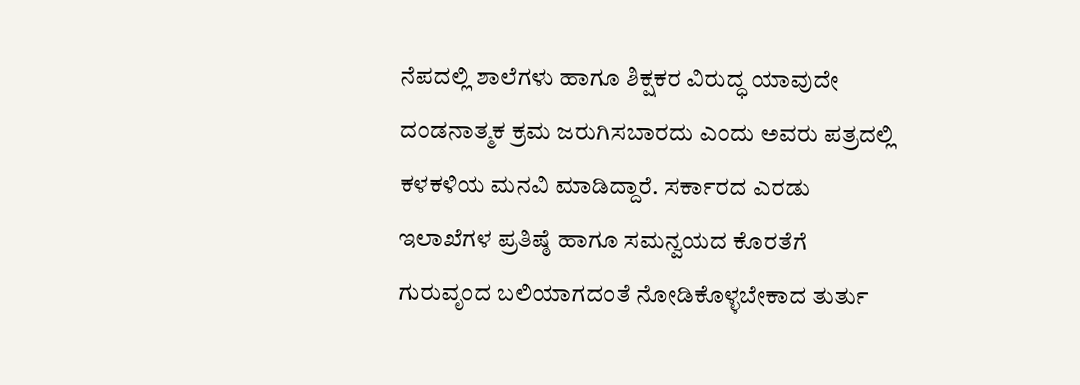ನೆಪದಲ್ಲಿ ಶಾಲೆಗಳು ಹಾಗೂ ಶಿಕ್ಷಕರ ವಿರುದ್ಧ ಯಾವುದೇ ದಂಡನಾತ್ಮಕ ಕ್ರಮ ಜರುಗಿಸಬಾರದು ಎಂದು ಅವರು ಪತ್ರದಲ್ಲಿ ಕಳಕಳಿಯ ಮನವಿ ಮಾಡಿದ್ದಾರೆ. ಸರ್ಕಾರದ ಎರಡು ಇಲಾಖೆಗಳ ಪ್ರತಿಷ್ಠೆ ಹಾಗೂ ಸಮನ್ವಯದ ಕೊರತೆಗೆ ಗುರುವೃಂದ ಬಲಿಯಾಗದಂತೆ ನೋಡಿಕೊಳ್ಳಬೇಕಾದ ತುರ್ತು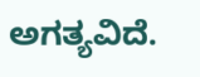ಅಗತ್ಯವಿದೆ.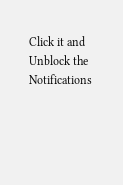Click it and Unblock the Notifications